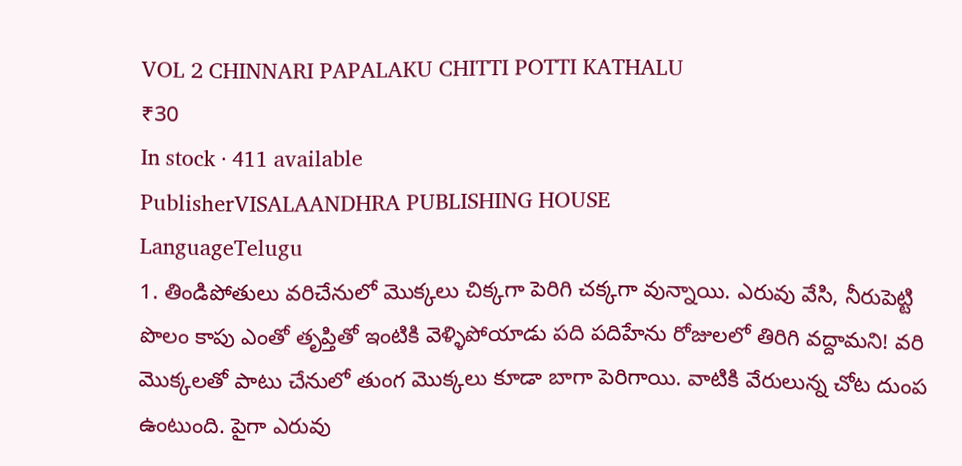VOL 2 CHINNARI PAPALAKU CHITTI POTTI KATHALU
₹30
In stock · 411 available
PublisherVISALAANDHRA PUBLISHING HOUSE
LanguageTelugu
1. తిండిపోతులు వరిచేనులో మొక్కలు చిక్కగా పెరిగి చక్కగా వున్నాయి. ఎరువు వేసి, నీరుపెట్టి పొలం కాపు ఎంతో తృప్తితో ఇంటికి వెళ్ళిపోయాడు పది పదిహేను రోజులలో తిరిగి వద్దామని! వరి మొక్కలతో పాటు చేనులో తుంగ మొక్కలు కూడా బాగా పెరిగాయి. వాటికి వేరులున్న చోట దుంప ఉంటుంది. పైగా ఎరువు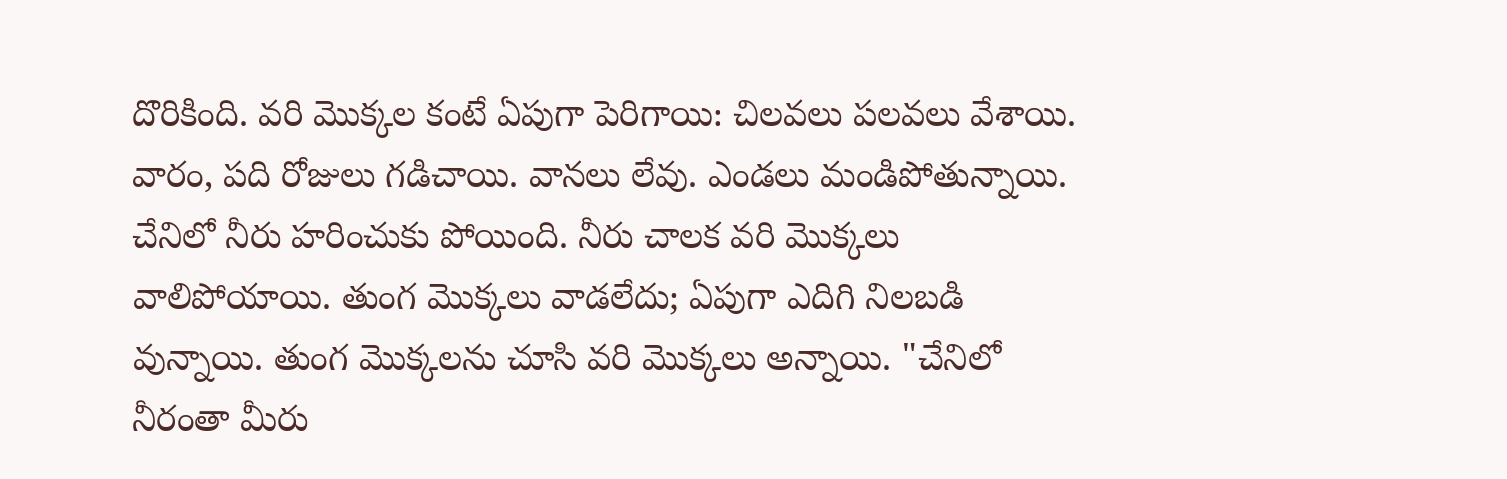దొరికింది. వరి మొక్కల కంటే ఏపుగా పెరిగాయి: చిలవలు పలవలు వేశాయి. వారం, పది రోజులు గడిచాయి. వానలు లేవు. ఎండలు మండిపోతున్నాయి. చేనిలో నీరు హరించుకు పోయింది. నీరు చాలక వరి మొక్కలు వాలిపోయాయి. తుంగ మొక్కలు వాడలేదు; ఏపుగా ఎదిగి నిలబడి వున్నాయి. తుంగ మొక్కలను చూసి వరి మొక్కలు అన్నాయి. "చేనిలో నీరంతా మీరు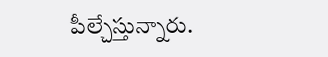పీల్చేస్తున్నారు.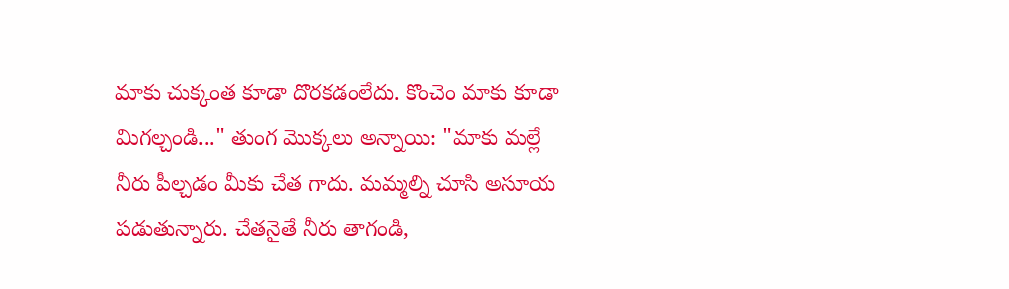మాకు చుక్కంత కూడా దొరకడంలేదు. కొంచెం మాకు కూడా మిగల్చండి..." తుంగ మొక్కలు అన్నాయి: "మాకు మల్లే నీరు పీల్చడం మీకు చేత గాదు. మమ్మల్ని చూసి అసూయ పడుతున్నారు. చేతనైతే నీరు తాగండి,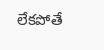లేకపోతే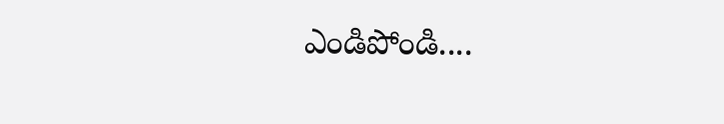ఎండిపోండి....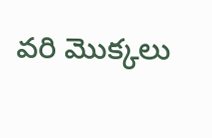వరి మొక్కలు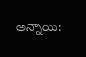అన్నాయి: